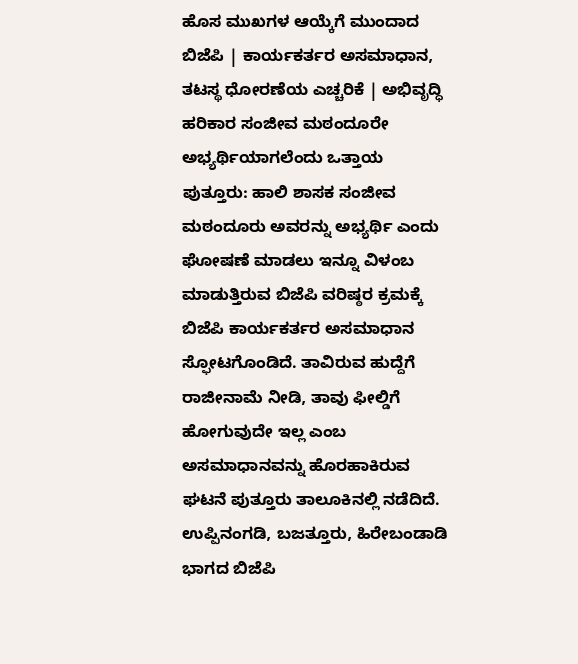ಹೊಸ ಮುಖಗಳ ಆಯ್ಕೆಗೆ ಮುಂದಾದ ಬಿಜೆಪಿ | ಕಾರ್ಯಕರ್ತರ ಅಸಮಾಧಾನ, ತಟಸ್ಥ ಧೋರಣೆಯ ಎಚ್ಚರಿಕೆ | ಅಭಿವೃದ್ಧಿ ಹರಿಕಾರ ಸಂಜೀವ ಮಠಂದೂರೇ ಅಭ್ಯರ್ಥಿಯಾಗಲೆಂದು ಒತ್ತಾಯ
ಪುತ್ತೂರು: ಹಾಲಿ ಶಾಸಕ ಸಂಜೀವ ಮಠಂದೂರು ಅವರನ್ನು ಅಭ್ಯರ್ಥಿ ಎಂದು ಘೋಷಣೆ ಮಾಡಲು ಇನ್ನೂ ವಿಳಂಬ ಮಾಡುತ್ತಿರುವ ಬಿಜೆಪಿ ವರಿಷ್ಠರ ಕ್ರಮಕ್ಕೆ ಬಿಜೆಪಿ ಕಾರ್ಯಕರ್ತರ ಅಸಮಾಧಾನ ಸ್ಫೋಟಗೊಂಡಿದೆ. ತಾವಿರುವ ಹುದ್ದೆಗೆ ರಾಜೀನಾಮೆ ನೀಡಿ, ತಾವು ಫೀಲ್ಡಿಗೆ ಹೋಗುವುದೇ ಇಲ್ಲ ಎಂಬ ಅಸಮಾಧಾನವನ್ನು ಹೊರಹಾಕಿರುವ ಘಟನೆ ಪುತ್ತೂರು ತಾಲೂಕಿನಲ್ಲಿ ನಡೆದಿದೆ. ಉಪ್ಪಿನಂಗಡಿ, ಬಜತ್ತೂರು, ಹಿರೇಬಂಡಾಡಿ ಭಾಗದ ಬಿಜೆಪಿ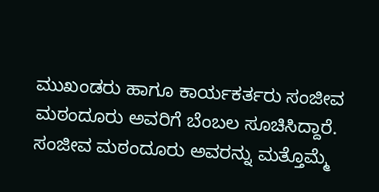ಮುಖಂಡರು ಹಾಗೂ ಕಾರ್ಯಕರ್ತರು ಸಂಜೀವ ಮಠಂದೂರು ಅವರಿಗೆ ಬೆಂಬಲ ಸೂಚಿಸಿದ್ದಾರೆ. ಸಂಜೀವ ಮಠಂದೂರು ಅವರನ್ನು ಮತ್ತೊಮ್ಮೆ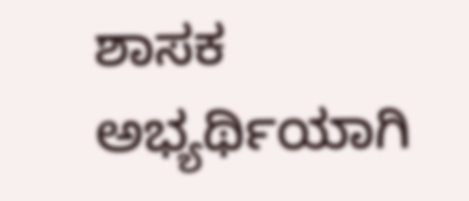ಶಾಸಕ ಅಭ್ಯರ್ಥಿಯಾಗಿ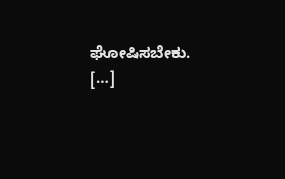ಘೋಷಿಸಬೇಕು. […]